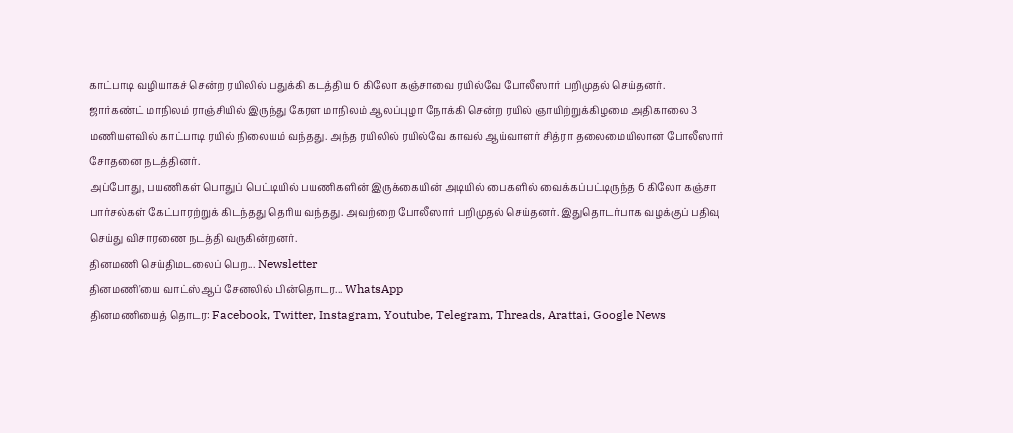காட்பாடி வழியாகச் சென்ற ரயிலில் பதுக்கி கடத்திய 6 கிலோ கஞ்சாவை ரயில்வே போலீஸார் பறிமுதல் செய்தனர்.
ஜார்கண்ட் மாநிலம் ராஞ்சியில் இருந்து கேரள மாநிலம் ஆலப்புழா நோக்கி சென்ற ரயில் ஞாயிற்றுக்கிழமை அதிகாலை 3 மணியளவில் காட்பாடி ரயில் நிலையம் வந்தது. அந்த ரயிலில் ரயில்வே காவல் ஆய்வாளர் சித்ரா தலைமையிலான போலீஸார் சோதனை நடத்தினர்.
அப்போது, பயணிகள் பொதுப் பெட்டியில் பயணிகளின் இருக்கையின் அடியில் பைகளில் வைக்கப்பட்டிருந்த 6 கிலோ கஞ்சா பார்சல்கள் கேட்பாரற்றுக் கிடந்தது தெரிய வந்தது. அவற்றை போலீஸார் பறிமுதல் செய்தனர். இதுதொடர்பாக வழக்குப் பதிவு செய்து விசாரணை நடத்தி வருகின்றனர்.
தினமணி செய்திமடலைப் பெற... Newsletter
தினமணி'யை வாட்ஸ்ஆப் சேனலில் பின்தொடர... WhatsApp
தினமணியைத் தொடர: Facebook, Twitter, Instagram, Youtube, Telegram, Threads, Arattai, Google News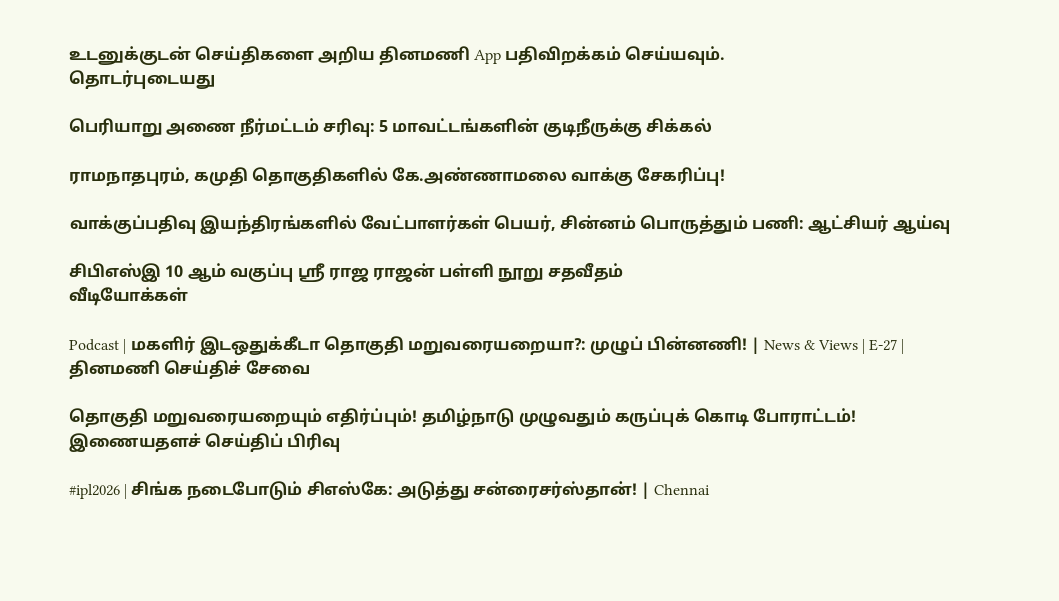உடனுக்குடன் செய்திகளை அறிய தினமணி App பதிவிறக்கம் செய்யவும்.
தொடர்புடையது

பெரியாறு அணை நீர்மட்டம் சரிவு: 5 மாவட்டங்களின் குடிநீருக்கு சிக்கல்

ராமநாதபுரம், கமுதி தொகுதிகளில் கே.அண்ணாமலை வாக்கு சேகரிப்பு!

வாக்குப்பதிவு இயந்திரங்களில் வேட்பாளர்கள் பெயர், சின்னம் பொருத்தும் பணி: ஆட்சியர் ஆய்வு

சிபிஎஸ்இ 10 ஆம் வகுப்பு ஸ்ரீ ராஜ ராஜன் பள்ளி நூறு சதவீதம்
வீடியோக்கள்

Podcast | மகளிர் இடஒதுக்கீடா தொகுதி மறுவரையறையா?: முழுப் பின்னணி! | News & Views | E-27 |
தினமணி செய்திச் சேவை

தொகுதி மறுவரையறையும் எதிர்ப்பும்! தமிழ்நாடு முழுவதும் கருப்புக் கொடி போராட்டம்!
இணையதளச் செய்திப் பிரிவு

#ipl2026 | சிங்க நடைபோடும் சிஎஸ்கே: அடுத்து சன்ரைசர்ஸ்தான்! | Chennai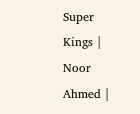Super Kings | Noor Ahmed |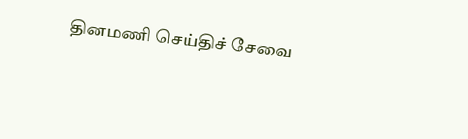தினமணி செய்திச் சேவை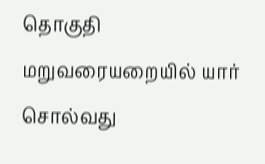தொகுதி மறுவரையறையில் யார் சொல்வது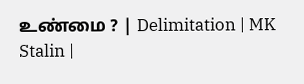உண்மை ? | Delimitation | MK Stalin |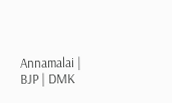Annamalai | BJP | DMK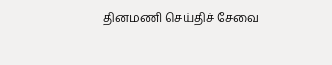தினமணி செய்திச் சேவை